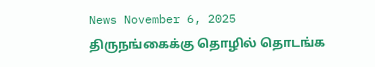News November 6, 2025
திருநங்கைக்கு தொழில் தொடங்க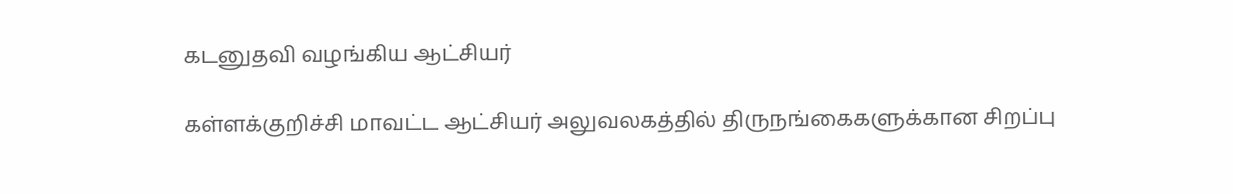கடனுதவி வழங்கிய ஆட்சியர்

கள்ளக்குறிச்சி மாவட்ட ஆட்சியர் அலுவலகத்தில் திருநங்கைகளுக்கான சிறப்பு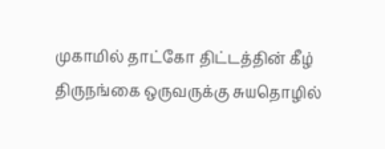முகாமில் தாட்கோ திட்டத்தின் கீழ் திருநங்கை ஒருவருக்கு சுயதொழில்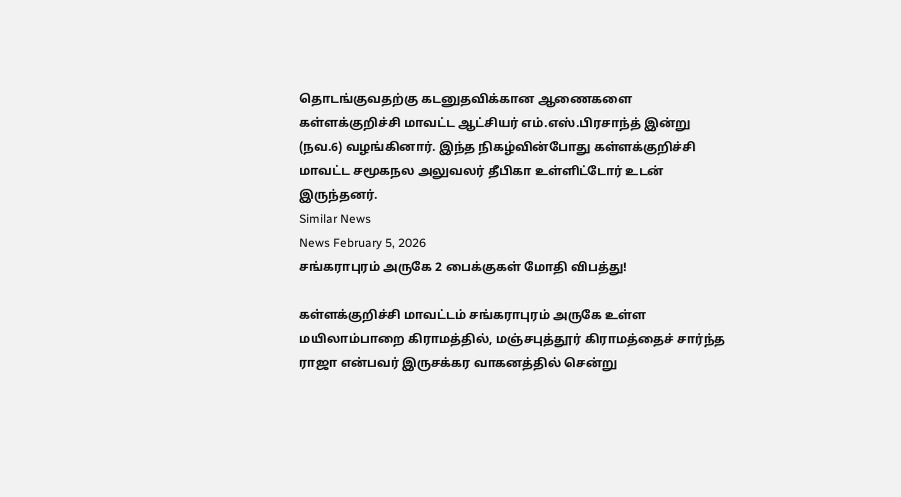தொடங்குவதற்கு கடனுதவிக்கான ஆணைகளை கள்ளக்குறிச்சி மாவட்ட ஆட்சியர் எம்.எஸ்.பிரசாந்த் இன்று (நவ.6) வழங்கினார். இந்த நிகழ்வின்போது கள்ளக்குறிச்சி மாவட்ட சமூகநல அலுவலர் தீபிகா உள்ளிட்டோர் உடன் இருந்தனர்.
Similar News
News February 5, 2026
சங்கராபுரம் அருகே 2 பைக்குகள் மோதி விபத்து!

கள்ளக்குறிச்சி மாவட்டம் சங்கராபுரம் அருகே உள்ள மயிலாம்பாறை கிராமத்தில், மஞ்சபுத்தூர் கிராமத்தைச் சார்ந்த ராஜா என்பவர் இருசக்கர வாகனத்தில் சென்று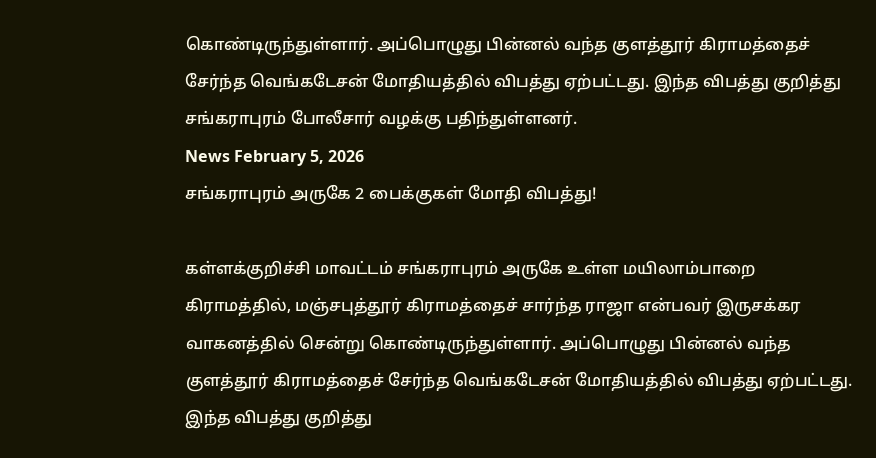கொண்டிருந்துள்ளார். அப்பொழுது பின்னல் வந்த குளத்தூர் கிராமத்தைச் சேர்ந்த வெங்கடேசன் மோதியத்தில் விபத்து ஏற்பட்டது. இந்த விபத்து குறித்து சங்கராபுரம் போலீசார் வழக்கு பதிந்துள்ளனர்.
News February 5, 2026
சங்கராபுரம் அருகே 2 பைக்குகள் மோதி விபத்து!

கள்ளக்குறிச்சி மாவட்டம் சங்கராபுரம் அருகே உள்ள மயிலாம்பாறை கிராமத்தில், மஞ்சபுத்தூர் கிராமத்தைச் சார்ந்த ராஜா என்பவர் இருசக்கர வாகனத்தில் சென்று கொண்டிருந்துள்ளார். அப்பொழுது பின்னல் வந்த குளத்தூர் கிராமத்தைச் சேர்ந்த வெங்கடேசன் மோதியத்தில் விபத்து ஏற்பட்டது. இந்த விபத்து குறித்து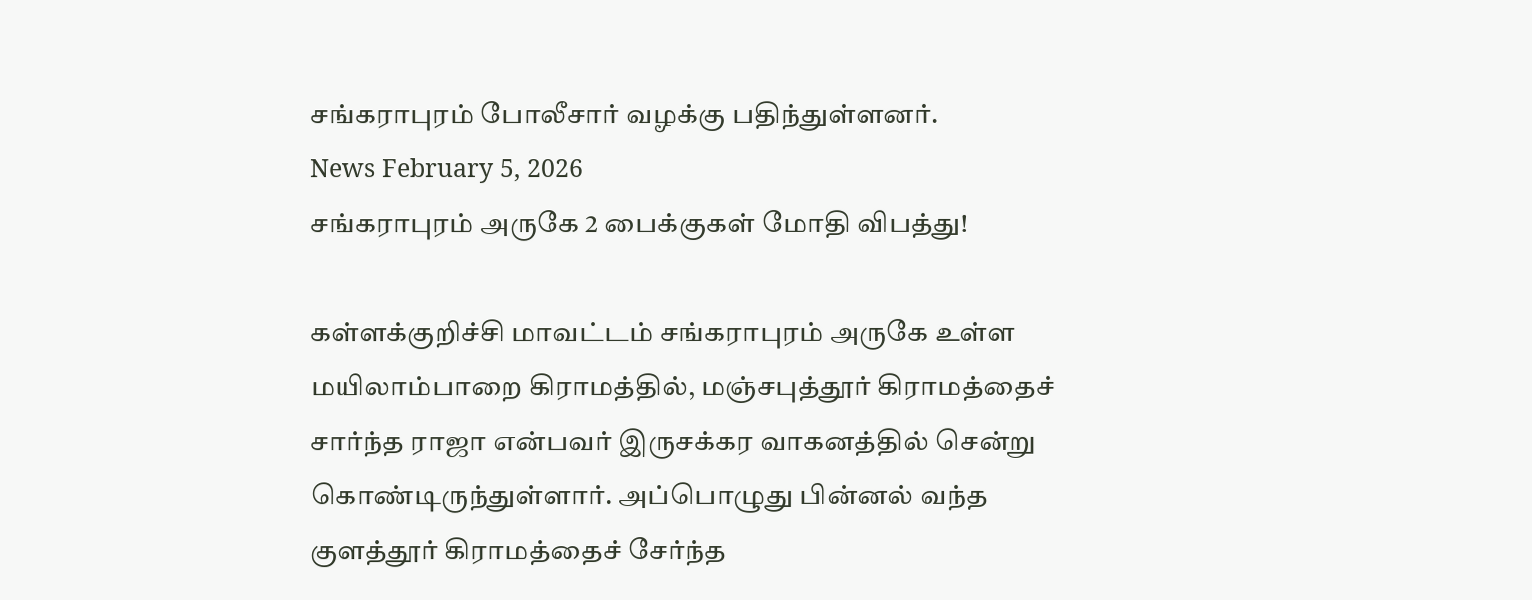சங்கராபுரம் போலீசார் வழக்கு பதிந்துள்ளனர்.
News February 5, 2026
சங்கராபுரம் அருகே 2 பைக்குகள் மோதி விபத்து!

கள்ளக்குறிச்சி மாவட்டம் சங்கராபுரம் அருகே உள்ள மயிலாம்பாறை கிராமத்தில், மஞ்சபுத்தூர் கிராமத்தைச் சார்ந்த ராஜா என்பவர் இருசக்கர வாகனத்தில் சென்று கொண்டிருந்துள்ளார். அப்பொழுது பின்னல் வந்த குளத்தூர் கிராமத்தைச் சேர்ந்த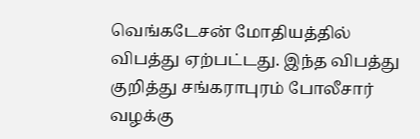வெங்கடேசன் மோதியத்தில் விபத்து ஏற்பட்டது. இந்த விபத்து குறித்து சங்கராபுரம் போலீசார் வழக்கு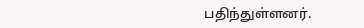பதிந்துள்ளனர்.